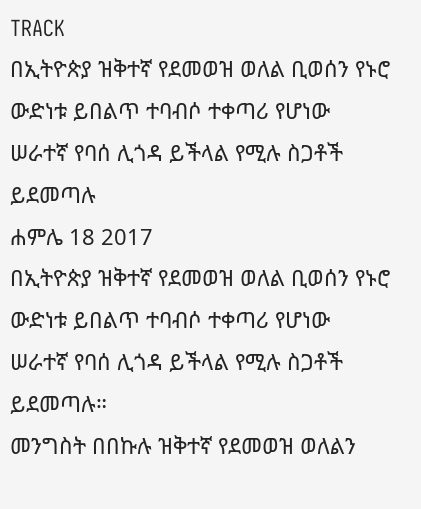TRACK
በኢትዮጵያ ዝቅተኛ የደመወዝ ወለል ቢወሰን የኑሮ ውድነቱ ይበልጥ ተባብሶ ተቀጣሪ የሆነው ሠራተኛ የባሰ ሊጎዳ ይችላል የሚሉ ስጋቶች ይደመጣሉ
ሐምሌ 18 2017
በኢትዮጵያ ዝቅተኛ የደመወዝ ወለል ቢወሰን የኑሮ ውድነቱ ይበልጥ ተባብሶ ተቀጣሪ የሆነው ሠራተኛ የባሰ ሊጎዳ ይችላል የሚሉ ስጋቶች ይደመጣሉ።
መንግስት በበኩሉ ዝቅተኛ የደመወዝ ወለልን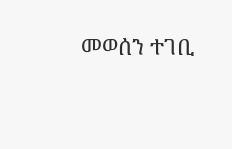መወሰን ተገቢ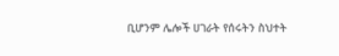ቢሆንም ሌሎች ሀገራት የሰሩትን ስህተት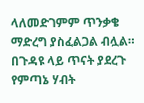ላለመድገምም ጥንቃቄ ማድረግ ያስፈልጋል ብሏል።
በጉዳዩ ላይ ጥናት ያደረጉ የምጣኔ ሃብት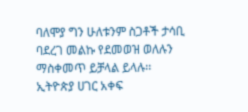ባለሞያ ግን ሁለቱንም ስጋቶች ታሳቢ ባደረገ መልኩ የደመወዝ ወለሉን ማስቀመጥ ይቻላል ይላሉ፡፡
ኢትዮጵያ ሀገር አቀፍ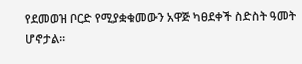የደመወዝ ቦርድ የሚያቋቁመውን አዋጅ ካፀደቀች ስድስት ዓመት ሆኖታል፡፡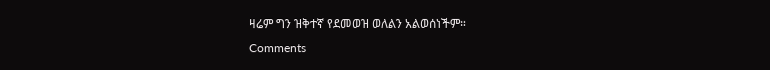ዛሬም ግን ዝቅተኛ የደመወዝ ወለልን አልወሰነችም።
Comments